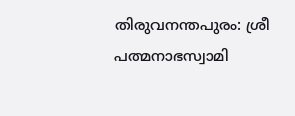തിരുവനന്തപുരം: ശ്രീ പത്മനാഭസ്വാമി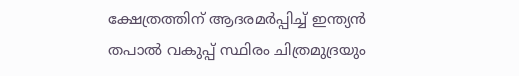ക്ഷേത്രത്തിന് ആദരമർപ്പിച്ച് ഇന്ത്യൻ തപാൽ വകുപ്പ് സ്ഥിരം ചിത്രമുദ്രയും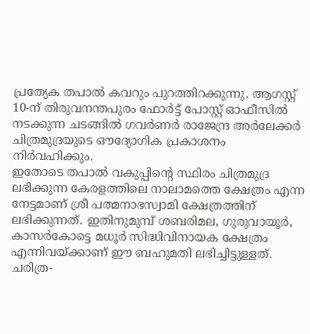പ്രത്യേക തപാൽ കവറും പുറത്തിറക്കുന്നു. ആഗസ്റ്റ് 10-ന് തിരുവനന്തപുരം ഫോർട്ട് പോസ്റ്റ് ഓഫീസിൽ നടക്കുന്ന ചടങ്ങിൽ ഗവർണർ രാജേന്ദ്ര അർലേക്കർ ചിത്രമുദ്രയുടെ ഔദ്യോഗിക പ്രകാശനം നിർവഹിക്കും.
ഇതോടെ തപാൽ വകുപ്പിന്റെ സ്ഥിരം ചിത്രമുദ്ര ലഭിക്കുന്ന കേരളത്തിലെ നാലാമത്തെ ക്ഷേത്രം എന്ന നേട്ടമാണ് ശ്രീ പത്മനാഭസ്വാമി ക്ഷേത്രത്തിന് ലഭിക്കുന്നത്. ഇതിനുമുമ്പ് ശബരിമല, ഗുരുവായൂർ, കാസർകോട്ടെ മധൂർ സിദ്ധിവിനായക ക്ഷേത്രം എന്നിവയ്ക്കാണ് ഈ ബഹുമതി ലഭിച്ചിട്ടുള്ളത്. ചരിത്ര-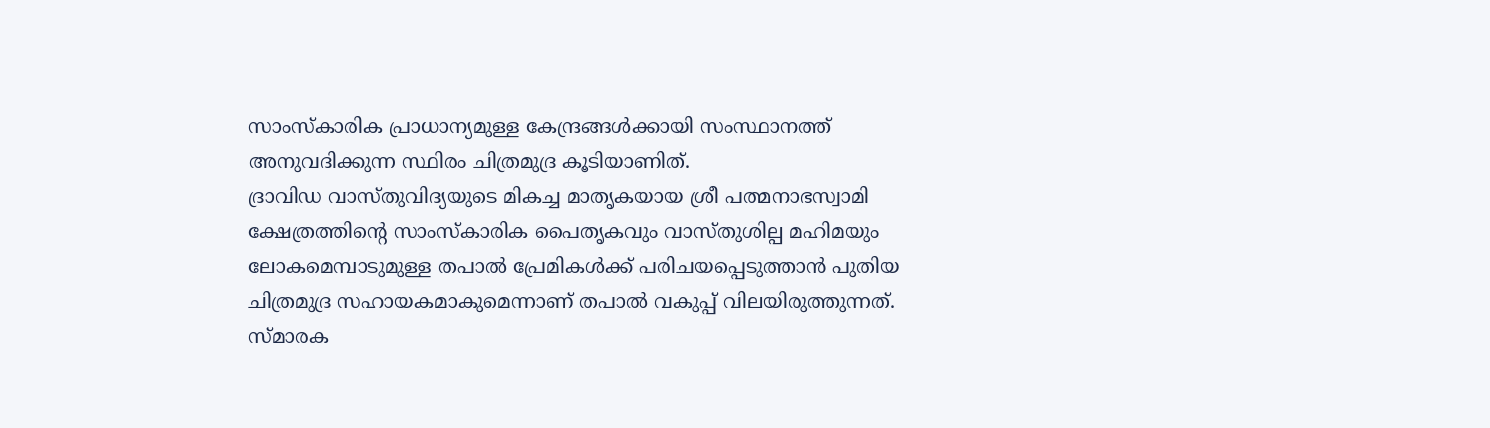സാംസ്കാരിക പ്രാധാന്യമുള്ള കേന്ദ്രങ്ങൾക്കായി സംസ്ഥാനത്ത് അനുവദിക്കുന്ന സ്ഥിരം ചിത്രമുദ്ര കൂടിയാണിത്.
ദ്രാവിഡ വാസ്തുവിദ്യയുടെ മികച്ച മാതൃകയായ ശ്രീ പത്മനാഭസ്വാമി ക്ഷേത്രത്തിന്റെ സാംസ്കാരിക പൈതൃകവും വാസ്തുശില്പ മഹിമയും ലോകമെമ്പാടുമുള്ള തപാൽ പ്രേമികൾക്ക് പരിചയപ്പെടുത്താൻ പുതിയ ചിത്രമുദ്ര സഹായകമാകുമെന്നാണ് തപാൽ വകുപ്പ് വിലയിരുത്തുന്നത്.
സ്മാരക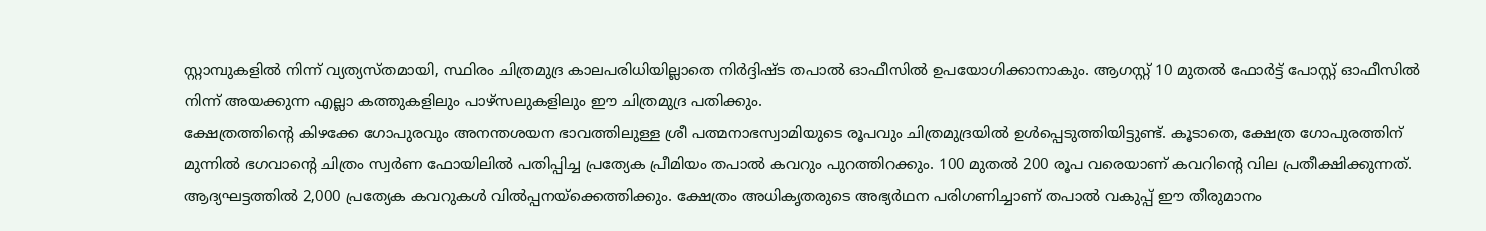സ്റ്റാമ്പുകളിൽ നിന്ന് വ്യത്യസ്തമായി, സ്ഥിരം ചിത്രമുദ്ര കാലപരിധിയില്ലാതെ നിർദ്ദിഷ്ട തപാൽ ഓഫീസിൽ ഉപയോഗിക്കാനാകും. ആഗസ്റ്റ് 10 മുതൽ ഫോർട്ട് പോസ്റ്റ് ഓഫീസിൽ നിന്ന് അയക്കുന്ന എല്ലാ കത്തുകളിലും പാഴ്സലുകളിലും ഈ ചിത്രമുദ്ര പതിക്കും.
ക്ഷേത്രത്തിന്റെ കിഴക്കേ ഗോപുരവും അനന്തശയന ഭാവത്തിലുള്ള ശ്രീ പത്മനാഭസ്വാമിയുടെ രൂപവും ചിത്രമുദ്രയിൽ ഉൾപ്പെടുത്തിയിട്ടുണ്ട്. കൂടാതെ, ക്ഷേത്ര ഗോപുരത്തിന് മുന്നിൽ ഭഗവാന്റെ ചിത്രം സ്വർണ ഫോയിലിൽ പതിപ്പിച്ച പ്രത്യേക പ്രീമിയം തപാൽ കവറും പുറത്തിറക്കും. 100 മുതൽ 200 രൂപ വരെയാണ് കവറിന്റെ വില പ്രതീക്ഷിക്കുന്നത്. ആദ്യഘട്ടത്തിൽ 2,000 പ്രത്യേക കവറുകൾ വിൽപ്പനയ്ക്കെത്തിക്കും. ക്ഷേത്രം അധികൃതരുടെ അഭ്യർഥന പരിഗണിച്ചാണ് തപാൽ വകുപ്പ് ഈ തീരുമാനം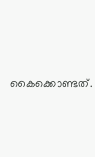കൈക്കൊണ്ടത്.